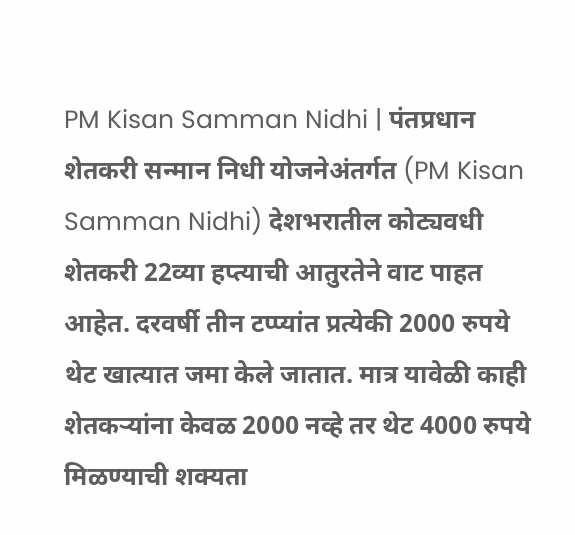PM Kisan Samman Nidhi | पंतप्रधान शेतकरी सन्मान निधी योजनेअंतर्गत (PM Kisan Samman Nidhi) देशभरातील कोट्यवधी शेतकरी 22व्या हप्त्याची आतुरतेने वाट पाहत आहेत. दरवर्षी तीन टप्प्यांत प्रत्येकी 2000 रुपये थेट खात्यात जमा केले जातात. मात्र यावेळी काही शेतकऱ्यांना केवळ 2000 नव्हे तर थेट 4000 रुपये मिळण्याची शक्यता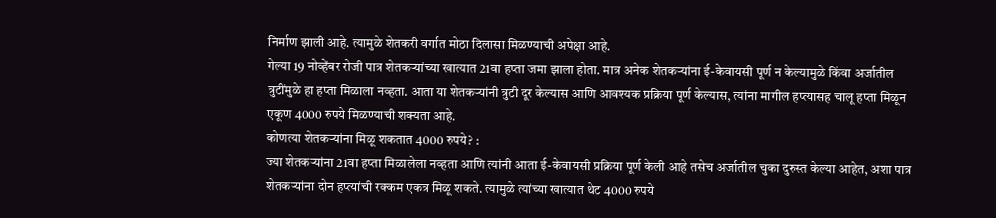निर्माण झाली आहे. त्यामुळे शेतकरी वर्गात मोठा दिलासा मिळण्याची अपेक्षा आहे.
गेल्या 19 नोव्हेंबर रोजी पात्र शेतकऱ्यांच्या खात्यात 21वा हप्ता जमा झाला होता. मात्र अनेक शेतकऱ्यांना ई-केवायसी पूर्ण न केल्यामुळे किंवा अर्जातील त्रुटींमुळे हा हप्ता मिळाला नव्हता. आता या शेतकऱ्यांनी त्रुटी दूर केल्यास आणि आवश्यक प्रक्रिया पूर्ण केल्यास, त्यांना मागील हप्त्यासह चालू हप्ता मिळून एकूण 4000 रुपये मिळण्याची शक्यता आहे.
कोणत्या शेतकऱ्यांना मिळू शकतात 4000 रुपये? :
ज्या शेतकऱ्यांना 21वा हप्ता मिळालेला नव्हता आणि त्यांनी आता ई-केवायसी प्रक्रिया पूर्ण केली आहे तसेच अर्जातील चुका दुरुस्त केल्या आहेत, अशा पात्र शेतकऱ्यांना दोन हप्त्यांची रक्कम एकत्र मिळू शकते. त्यामुळे त्यांच्या खात्यात थेट 4000 रुपये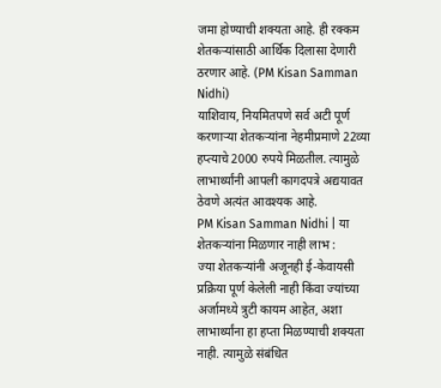जमा होण्याची शक्यता आहे. ही रक्कम शेतकऱ्यांसाठी आर्थिक दिलासा देणारी ठरणार आहे. (PM Kisan Samman Nidhi)
याशिवाय, नियमितपणे सर्व अटी पूर्ण करणाऱ्या शेतकऱ्यांना नेहमीप्रमाणे 22व्या हप्त्याचे 2000 रुपये मिळतील. त्यामुळे लाभार्थ्यांनी आपली कागदपत्रे अद्ययावत ठेवणे अत्यंत आवश्यक आहे.
PM Kisan Samman Nidhi | या शेतकऱ्यांना मिळणार नाही लाभ :
ज्या शेतकऱ्यांनी अजूनही ई-केवायसी प्रक्रिया पूर्ण केलेली नाही किंवा ज्यांच्या अर्जामध्ये त्रुटी कायम आहेत, अशा लाभार्थ्यांना हा हप्ता मिळण्याची शक्यता नाही. त्यामुळे संबंधित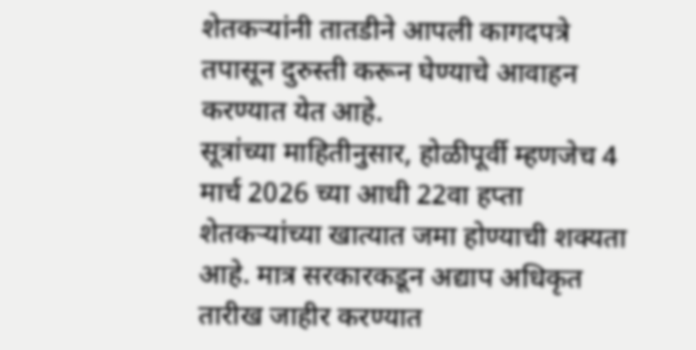शेतकऱ्यांनी तातडीने आपली कागदपत्रे तपासून दुरुस्ती करून घेण्याचे आवाहन करण्यात येत आहे.
सूत्रांच्या माहितीनुसार, होळीपूर्वी म्हणजेच 4 मार्च 2026 च्या आधी 22वा हप्ता शेतकऱ्यांच्या खात्यात जमा होण्याची शक्यता आहे. मात्र सरकारकडून अद्याप अधिकृत तारीख जाहीर करण्यात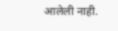आलेली नाही.